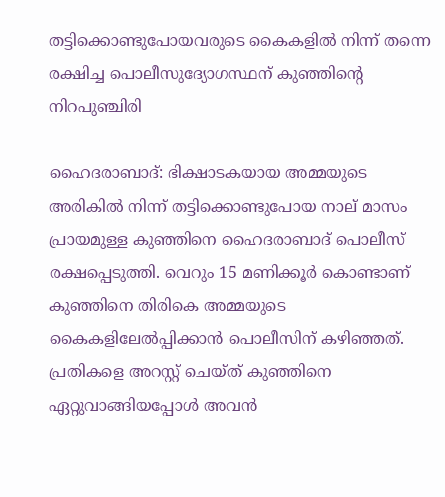തട്ടിക്കൊണ്ടുപോയവരുടെ കൈകളില്‍ നിന്ന് തന്നെ രക്ഷിച്ച പൊലീസുദ്യോഗസ്ഥന് കുഞ്ഞിന്റെ നിറപുഞ്ചിരി

ഹൈദരാബാദ്: ഭിക്ഷാടകയായ അമ്മയുടെ അരികില്‍ നിന്ന് തട്ടിക്കൊണ്ടുപോയ നാല് മാസം പ്രായമുള്ള കുഞ്ഞിനെ ഹൈദരാബാദ് പൊലീസ് രക്ഷപ്പെടുത്തി. വെറും 15 മണിക്കൂര്‍ കൊണ്ടാണ് കുഞ്ഞിനെ തിരികെ അമ്മയുടെ കൈകളിലേല്‍പ്പിക്കാന്‍ പൊലീസിന് കഴിഞ്ഞത്. പ്രതികളെ അറസ്റ്റ് ചെയ്ത് കുഞ്ഞിനെ ഏറ്റുവാങ്ങിയപ്പോള്‍ അവന്‍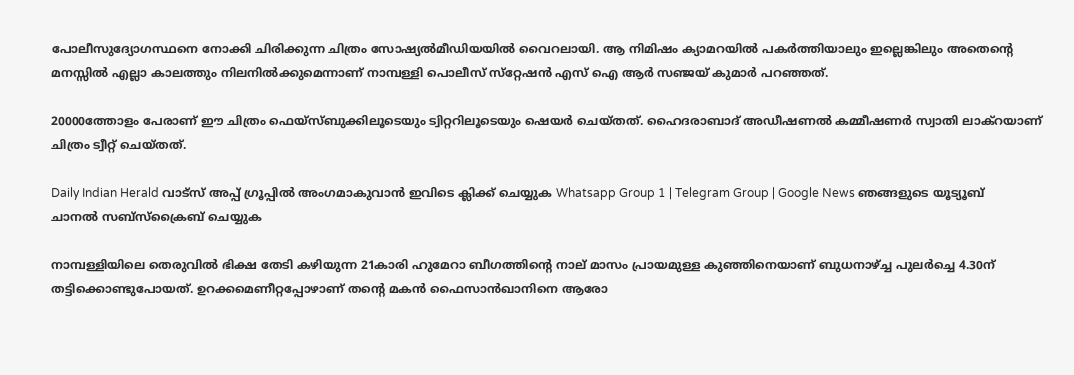പോലീസുദ്യോഗസ്ഥനെ നോക്കി ചിരിക്കുന്ന ചിത്രം സോഷ്യല്‍മീഡിയയില്‍ വൈറലായി. ആ നിമിഷം ക്യാമറയില്‍ പകര്‍ത്തിയാലും ഇല്ലെങ്കിലും അതെന്റെ മനസ്സില്‍ എല്ലാ കാലത്തും നിലനില്‍ക്കുമെന്നാണ് നാമ്പള്ളി പൊലീസ് സ്‌റ്റേഷന്‍ എസ് ഐ ആര്‍ സഞ്ജയ് കുമാര്‍ പറഞ്ഞത്.

20000ത്തോളം പേരാണ് ഈ ചിത്രം ഫെയ്‌സ്ബുക്കിലൂടെയും ട്വിറ്ററിലൂടെയും ഷെയര്‍ ചെയ്തത്. ഹൈദരാബാദ് അഡീഷണല്‍ കമ്മീഷണര്‍ സ്വാതി ലാക്‌റയാണ് ചിത്രം ട്വീറ്റ് ചെയ്തത്.

Daily Indian Herald വാട്സ് അപ്പ് ഗ്രൂപ്പിൽ അംഗമാകുവാൻ ഇവിടെ ക്ലിക്ക് ചെയ്യുക Whatsapp Group 1 | Telegram Group | Google News ഞങ്ങളുടെ യൂട്യൂബ് ചാനൽ സബ്സ്ക്രൈബ് ചെയ്യുക

നാമ്പള്ളിയിലെ തെരുവില്‍ ഭിക്ഷ തേടി കഴിയുന്ന 21കാരി ഹുമേറാ ബീഗത്തിന്റെ നാല് മാസം പ്രായമുള്ള കുഞ്ഞിനെയാണ് ബുധനാഴ്ച്ച പുലര്‍ച്ചെ 4.30ന് തട്ടിക്കൊണ്ടുപോയത്. ഉറക്കമെണീറ്റപ്പോഴാണ് തന്റെ മകന്‍ ഫൈസാന്‍ഖാനിനെ ആരോ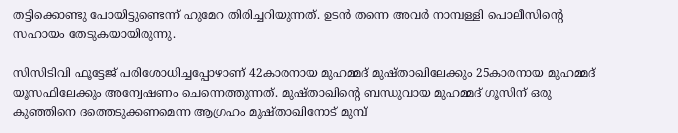തട്ടിക്കൊണ്ടു പോയിട്ടുണ്ടെന്ന് ഹുമേറ തിരിച്ചറിയുന്നത്. ഉടന്‍ തന്നെ അവര്‍ നാമ്പള്ളി പൊലീസിന്റെ സഹായം തേടുകയായിരുന്നു.

സിസിടിവി ഫൂട്ടേജ് പരിശോധിച്ചപ്പോഴാണ് 42കാരനായ മുഹമ്മദ് മുഷ്താഖിലേക്കും 25കാരനായ മുഹമ്മദ് യൂസഫിലേക്കും അന്വേഷണം ചെന്നെത്തുന്നത്. മുഷ്താഖിന്റെ ബന്ധുവായ മുഹമ്മദ് ഗൂസിന് ഒരു കുഞ്ഞിനെ ദത്തെടുക്കണമെന്ന ആഗ്രഹം മുഷ്താഖിനോട് മുമ്പ്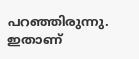പറഞ്ഞിരുന്നു. ഇതാണ്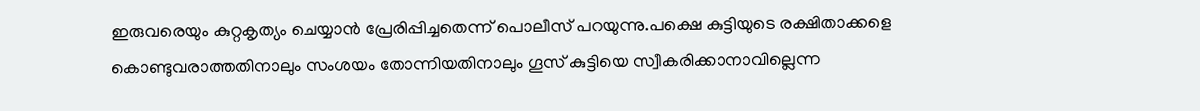ഇരുവരെയും കുറ്റകൃത്യം ചെയ്യാന്‍ പ്രേരിപ്പിച്ചതെന്ന് പൊലീസ് പറയുന്നു.പക്ഷെ കുട്ടിയുടെ രക്ഷിതാക്കളെ കൊണ്ടുവരാത്തതിനാലും സംശയം തോന്നിയതിനാലും ഗൂസ് കുട്ടിയെ സ്വീകരിക്കാനാവില്ലെന്ന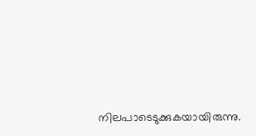നിലപാടെടുക്കുകയായിരുന്നു.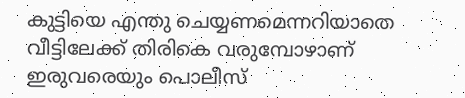കുട്ടിയെ എന്തു ചെയ്യണമെന്നറിയാതെ വീട്ടിലേക്ക് തിരികെ വരുമ്പോഴാണ് ഇരുവരെയും പൊലീസ്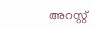അറസ്റ്റ്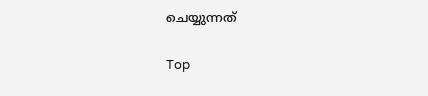ചെയ്യുന്നത്

Top